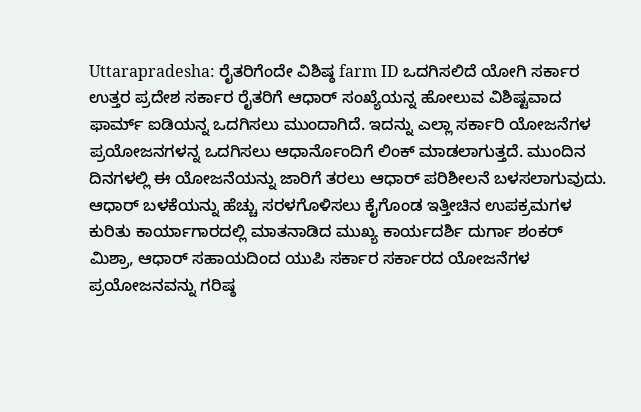Uttarapradesha: ರೈತರಿಗೆಂದೇ ವಿಶಿಷ್ಠ farm ID ಒದಗಿಸಲಿದೆ ಯೋಗಿ ಸರ್ಕಾರ
ಉತ್ತರ ಪ್ರದೇಶ ಸರ್ಕಾರ ರೈತರಿಗೆ ಆಧಾರ್ ಸಂಖ್ಯೆಯನ್ನ ಹೋಲುವ ವಿಶಿಷ್ಟವಾದ ಫಾರ್ಮ್ ಐಡಿಯನ್ನ ಒದಗಿಸಲು ಮುಂದಾಗಿದೆ. ಇದನ್ನು ಎಲ್ಲಾ ಸರ್ಕಾರಿ ಯೋಜನೆಗಳ ಪ್ರಯೋಜನಗಳನ್ನ ಒದಗಿಸಲು ಆಧಾರ್ನೊಂದಿಗೆ ಲಿಂಕ್ ಮಾಡಲಾಗುತ್ತದೆ. ಮುಂದಿನ ದಿನಗಳಲ್ಲಿ ಈ ಯೋಜನೆಯನ್ನು ಜಾರಿಗೆ ತರಲು ಆಧಾರ್ ಪರಿಶೀಲನೆ ಬಳಸಲಾಗುವುದು.
ಆಧಾರ್ ಬಳಕೆಯನ್ನು ಹೆಚ್ಚು ಸರಳಗೊಳಿಸಲು ಕೈಗೊಂಡ ಇತ್ತೀಚಿನ ಉಪಕ್ರಮಗಳ ಕುರಿತು ಕಾರ್ಯಾಗಾರದಲ್ಲಿ ಮಾತನಾಡಿದ ಮುಖ್ಯ ಕಾರ್ಯದರ್ಶಿ ದುರ್ಗಾ ಶಂಕರ್ ಮಿಶ್ರಾ, ಆಧಾರ್ ಸಹಾಯದಿಂದ ಯುಪಿ ಸರ್ಕಾರ ಸರ್ಕಾರದ ಯೋಜನೆಗಳ ಪ್ರಯೋಜನವನ್ನು ಗರಿಷ್ಠ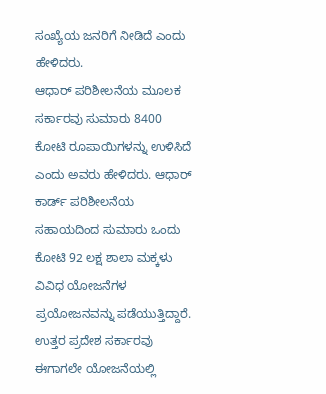ಸಂಖ್ಯೆಯ ಜನರಿಗೆ ನೀಡಿದೆ ಎಂದು ಹೇಳಿದರು.
ಆಧಾರ್ ಪರಿಶೀಲನೆಯ ಮೂಲಕ ಸರ್ಕಾರವು ಸುಮಾರು 8400 ಕೋಟಿ ರೂಪಾಯಿಗಳನ್ನು ಉಳಿಸಿದೆ ಎಂದು ಅವರು ಹೇಳಿದರು. ಆಧಾರ್ ಕಾರ್ಡ್ ಪರಿಶೀಲನೆಯ ಸಹಾಯದಿಂದ ಸುಮಾರು ಒಂದು ಕೋಟಿ 92 ಲಕ್ಷ ಶಾಲಾ ಮಕ್ಕಳು ವಿವಿಧ ಯೋಜನೆಗಳ ಪ್ರಯೋಜನವನ್ನು ಪಡೆಯುತ್ತಿದ್ದಾರೆ.
ಉತ್ತರ ಪ್ರದೇಶ ಸರ್ಕಾರವು ಈಗಾಗಲೇ ಯೋಜನೆಯಲ್ಲಿ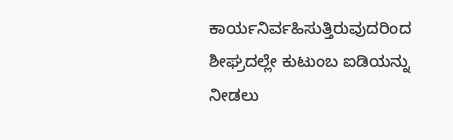ಕಾರ್ಯನಿರ್ವಹಿಸುತ್ತಿರುವುದರಿಂದ ಶೀಘ್ರದಲ್ಲೇ ಕುಟುಂಬ ಐಡಿಯನ್ನು ನೀಡಲು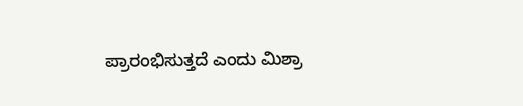ಪ್ರಾರಂಭಿಸುತ್ತದೆ ಎಂದು ಮಿಶ್ರಾ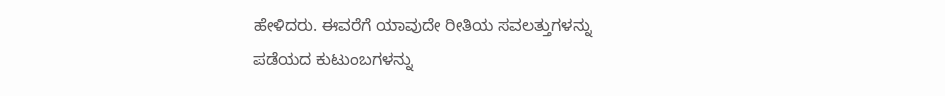ಹೇಳಿದರು. ಈವರೆಗೆ ಯಾವುದೇ ರೀತಿಯ ಸವಲತ್ತುಗಳನ್ನು ಪಡೆಯದ ಕುಟುಂಬಗಳನ್ನು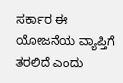ಸರ್ಕಾರ ಈ ಯೋಜನೆಯ ವ್ಯಾಪ್ತಿಗೆ ತರಲಿದೆ ಎಂದು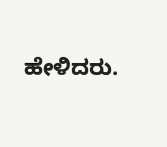ಹೇಳಿದರು.